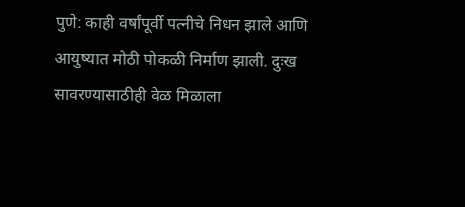पुणे: काही वर्षांपूर्वी पत्नीचे निधन झाले आणि आयुष्यात मोठी पोकळी निर्माण झाली. दुःख सावरण्यासाठीही वेळ मिळाला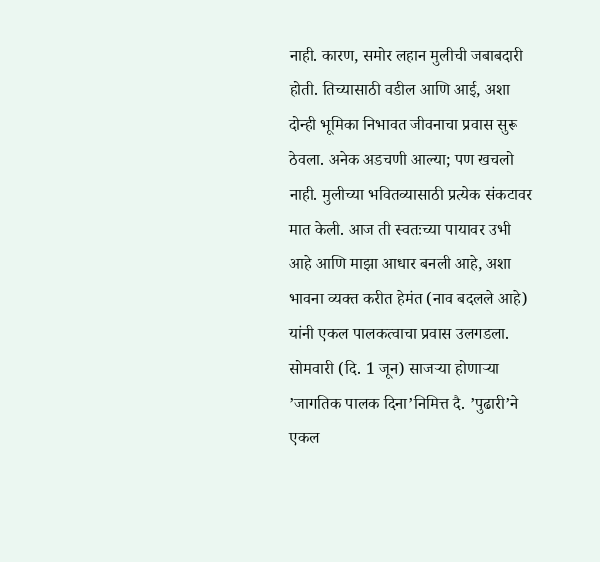नाही. कारण, समोर लहान मुलीची जबाबदारी होती. तिच्यासाठी वडील आणि आई, अशा दोन्ही भूमिका निभावत जीवनाचा प्रवास सुरू ठेवला. अनेक अडचणी आल्या; पण खचलो नाही. मुलीच्या भवितव्यासाठी प्रत्येक संकटावर मात केली. आज ती स्वतःच्या पायावर उभी आहे आणि माझा आधार बनली आहे, अशा भावना व्यक्त करीत हेमंत (नाव बदलले आहे) यांनी एकल पालकत्वाचा प्रवास उलगडला.
सोमवारी (दि. 1 जून) साजऱ्या होणाऱ्या ’जागतिक पालक दिना’निमित्त दै. ’पुढारी’ने एकल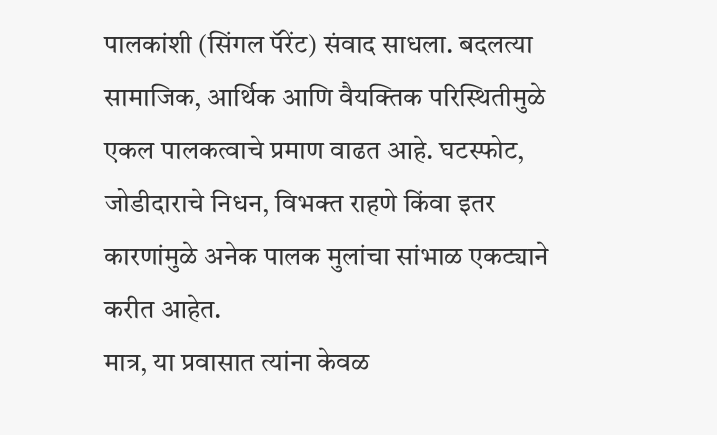पालकांशी (सिंगल पॅरेंट) संवाद साधला. बदलत्या सामाजिक, आर्थिक आणि वैयक्तिक परिस्थितीमुळे एकल पालकत्वाचे प्रमाण वाढत आहे. घटस्फोट, जोडीदाराचे निधन, विभक्त राहणे किंवा इतर कारणांमुळे अनेक पालक मुलांचा सांभाळ एकट्याने करीत आहेत.
मात्र, या प्रवासात त्यांना केवळ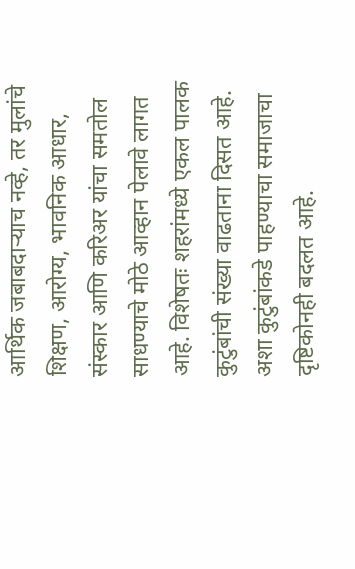आर्थिक जबाबदाऱ्याच नव्हे, तर मुलांचे शिक्षण, आरोग्य, भावनिक आधार, संस्कार आणि करिअर यांचा समतोल साधण्याचे मोठे आव्हान पेलावे लागत आहे. विशेषतः शहरांमध्ये एकल पालक कुटुंबांची संख्या वाढताना दिसत आहे. अशा कुटुंबांकडे पाहण्याचा समाजाचा दृष्टिकोनही बदलत आहे.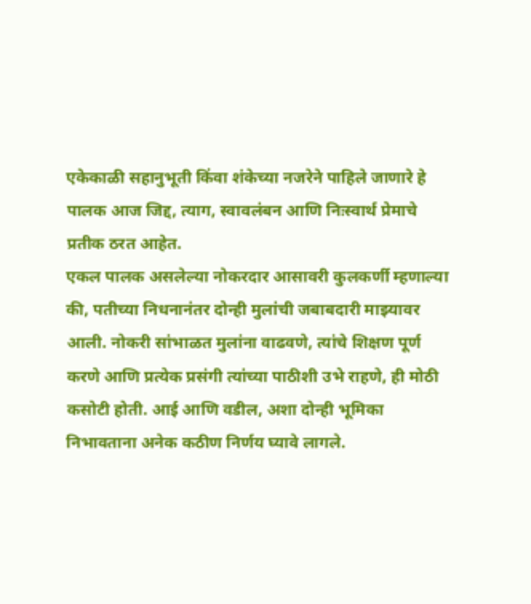एकेकाळी सहानुभूती किंवा शंकेच्या नजरेने पाहिले जाणारे हे पालक आज जिद्द, त्याग, स्वावलंबन आणि निःस्वार्थ प्रेमाचे प्रतीक ठरत आहेत.
एकल पालक असलेल्या नोकरदार आसावरी कुलकर्णी म्हणाल्या की, पतीच्या निधनानंतर दोन्ही मुलांची जबाबदारी माझ्यावर आली. नोकरी सांभाळत मुलांना वाढवणे, त्यांचे शिक्षण पूर्ण करणे आणि प्रत्येक प्रसंगी त्यांच्या पाठीशी उभे राहणे, ही मोठी कसोटी होती. आई आणि वडील, अशा दोन्ही भूमिका निभावताना अनेक कठीण निर्णय घ्यावे लागले.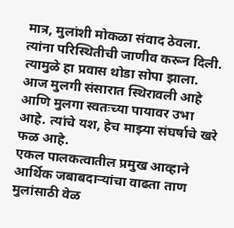मात्र, मुलांशी मोकळा संवाद ठेवला. त्यांना परिस्थितीची जाणीव करून दिली. त्यामुळे हा प्रवास थोडा सोपा झाला. आज मुलगी संसारात स्थिरावली आहे आणि मुलगा स्वतःच्या पायावर उभा आहे. त्यांचे यश, हेच माझ्या संघर्षाचे खरे फळ आहे.
एकल पालकत्वातील प्रमुख आव्हाने
आर्थिक जबाबदाऱ्यांचा वाढता ताण
मुलांसाठी वेळ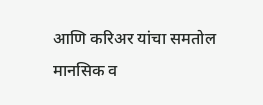आणि करिअर यांचा समतोल
मानसिक व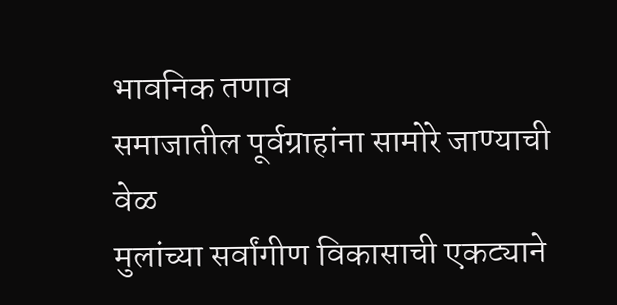भावनिक तणाव
समाजातील पूर्वग्राहांना सामोरे जाण्याची वेळ
मुलांच्या सर्वांगीण विकासाची एकट्याने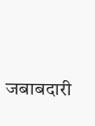जबाबदारी